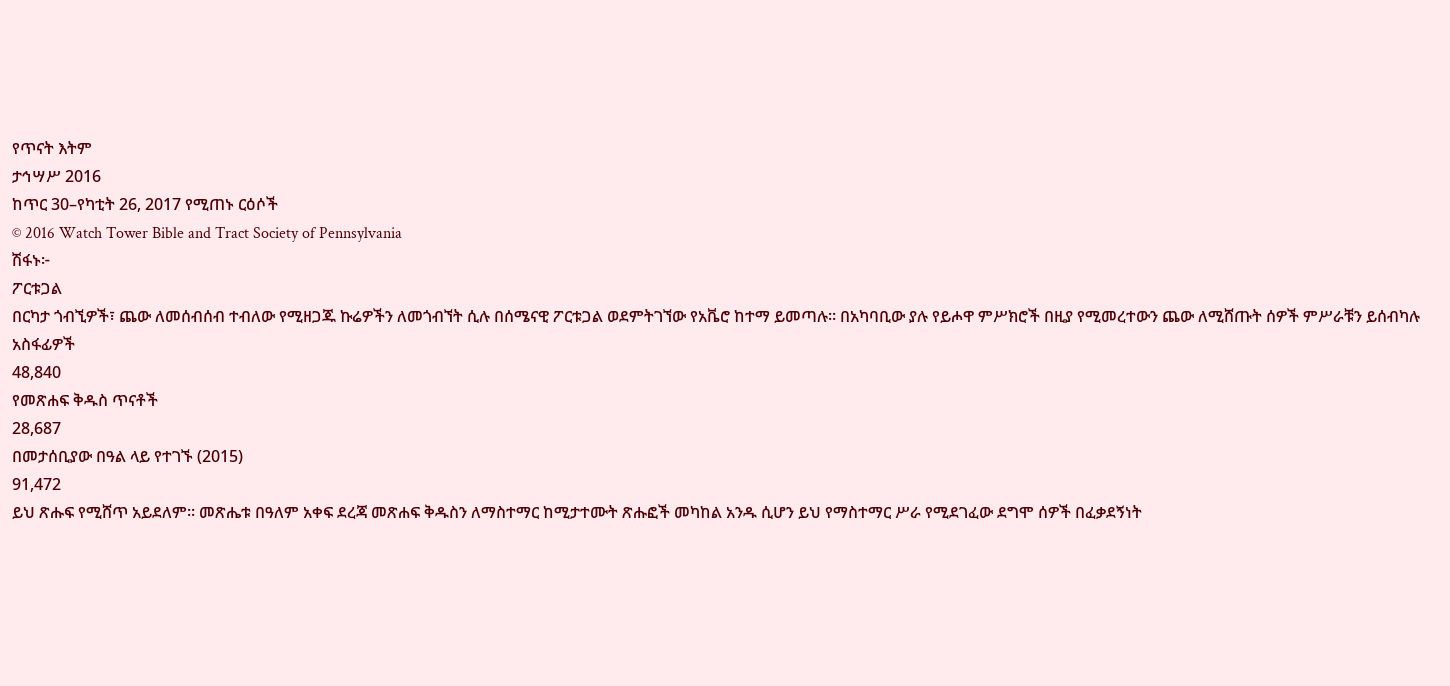የጥናት እትም
ታኅሣሥ 2016
ከጥር 30–የካቲት 26, 2017 የሚጠኑ ርዕሶች
© 2016 Watch Tower Bible and Tract Society of Pennsylvania
ሽፋኑ፦
ፖርቱጋል
በርካታ ጎብኚዎች፣ ጨው ለመሰብሰብ ተብለው የሚዘጋጁ ኩሬዎችን ለመጎብኘት ሲሉ በሰሜናዊ ፖርቱጋል ወደምትገኘው የአቬሮ ከተማ ይመጣሉ። በአካባቢው ያሉ የይሖዋ ምሥክሮች በዚያ የሚመረተውን ጨው ለሚሸጡት ሰዎች ምሥራቹን ይሰብካሉ
አስፋፊዎች
48,840
የመጽሐፍ ቅዱስ ጥናቶች
28,687
በመታሰቢያው በዓል ላይ የተገኙ (2015)
91,472
ይህ ጽሑፍ የሚሸጥ አይደለም። መጽሔቱ በዓለም አቀፍ ደረጃ መጽሐፍ ቅዱስን ለማስተማር ከሚታተሙት ጽሑፎች መካከል አንዱ ሲሆን ይህ የማስተማር ሥራ የሚደገፈው ደግሞ ሰዎች በፈቃደኝነት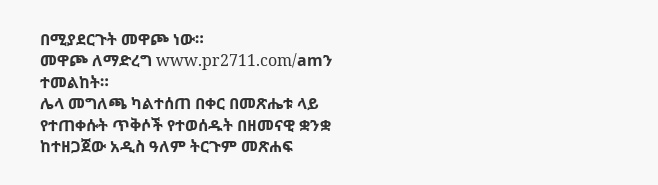በሚያደርጉት መዋጮ ነው።
መዋጮ ለማድረግ www.pr2711.com/amን ተመልከት።
ሌላ መግለጫ ካልተሰጠ በቀር በመጽሔቱ ላይ የተጠቀሱት ጥቅሶች የተወሰዱት በዘመናዊ ቋንቋ ከተዘጋጀው አዲስ ዓለም ትርጉም መጽሐፍ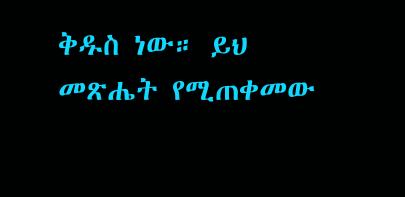ቅዱስ ነው። ይህ መጽሔት የሚጠቀመው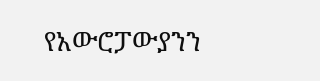የአውሮፓውያንን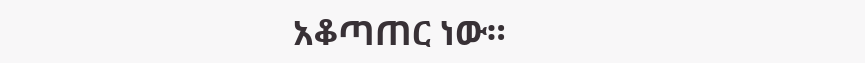አቆጣጠር ነው።